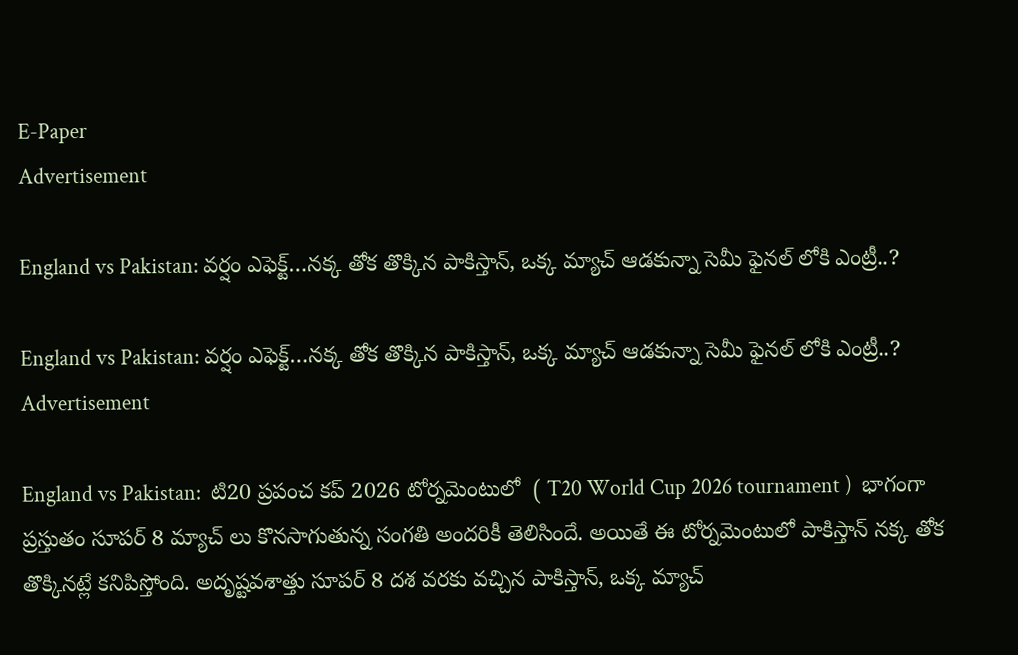E-Paper
Advertisement

England vs Pakistan: వ‌ర్షం ఎఫెక్ట్‌…న‌క్క తోక తొక్కిన పాకిస్తాన్‌, ఒక్క మ్యాచ్ ఆడ‌కున్నా సెమీ ఫైన‌ల్ లోకి ఎంట్రీ..?

England vs Pakistan: వ‌ర్షం ఎఫెక్ట్‌…న‌క్క తోక తొక్కిన పాకిస్తాన్‌, ఒక్క మ్యాచ్ ఆడ‌కున్నా సెమీ ఫైన‌ల్ లోకి ఎంట్రీ..?
Advertisement

England vs Pakistan:  టి20 ప్రపంచ కప్ 2026 టోర్నమెంటులో  ( T20 World Cup 2026 tournament )  భాగంగా ప్రస్తుతం సూపర్ 8 మ్యాచ్ లు కొనసాగుతున్న సంగతి అందరికీ తెలిసిందే. అయితే ఈ టోర్నమెంటులో పాకిస్తాన్ నక్క తోక తొక్కినట్లే కనిపిస్తోంది. అదృష్టవశాత్తు సూపర్ 8 దశ వరకు వచ్చిన పాకిస్తాన్, ఒక్క మ్యాచ్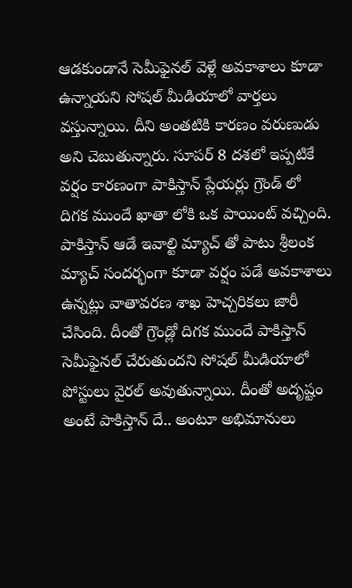ఆడకుండానే సెమీఫైనల్ వెళ్లే అవకాశాలు కూడా ఉన్నాయని సోషల్ మీడియాలో వార్తలు వస్తున్నాయి. దీని అంతటికి కారణం వరుణుడు అని చెబుతున్నారు. సూపర్ 8 దశలో ఇప్పటికే వర్షం కారణంగా పాకిస్తాన్ ప్లేయర్లు గ్రౌండ్ లో దిగక ముందే ఖాతా లోకి ఒక పాయింట్ వచ్చింది. పాకిస్తాన్ ఆడే ఇవాల్టి మ్యాచ్ తో పాటు శ్రీలంక మ్యాచ్ సందర్భంగా కూడా వర్షం పడే అవకాశాలు ఉన్నట్లు వాతావరణ శాఖ హెచ్చరికలు జారీ చేసింది. దీంతో గ్రౌండ్లో దిగక ముందే పాకిస్తాన్ సెమీఫైనల్ చేరుతుందని సోషల్ మీడియాలో పోస్టులు వైరల్ అవుతున్నాయి. దీంతో అదృష్టం అంటే పాకిస్తాన్ దే.. అంటూ అభిమానులు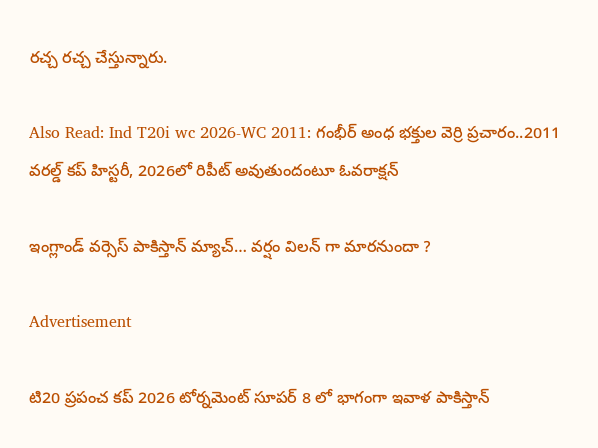రచ్చ రచ్చ చేస్తున్నారు.

Also Read: Ind T20i wc 2026-WC 2011: గంభీర్ అంధ భ‌క్తుల వెర్రి ప్ర‌చారం..2011 వ‌ర‌ల్డ్ క‌ప్ హిస్ట‌రీ, 2026లో రిపీట్ అవుతుందంటూ ఓవరాక్ష‌న్‌

ఇంగ్లాండ్ వర్సెస్ పాకిస్తాన్ మ్యాచ్… వర్షం విలన్ గా మారనుందా ?

Advertisement

టి20 ప్రపంచ కప్ 2026 టోర్నమెంట్ సూపర్ 8 లో భాగంగా ఇవాళ పాకిస్తాన్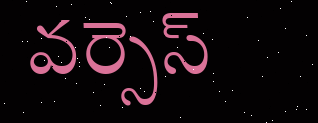వర్సెస్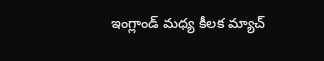ఇంగ్లాండ్ మధ్య కీలక మ్యాచ్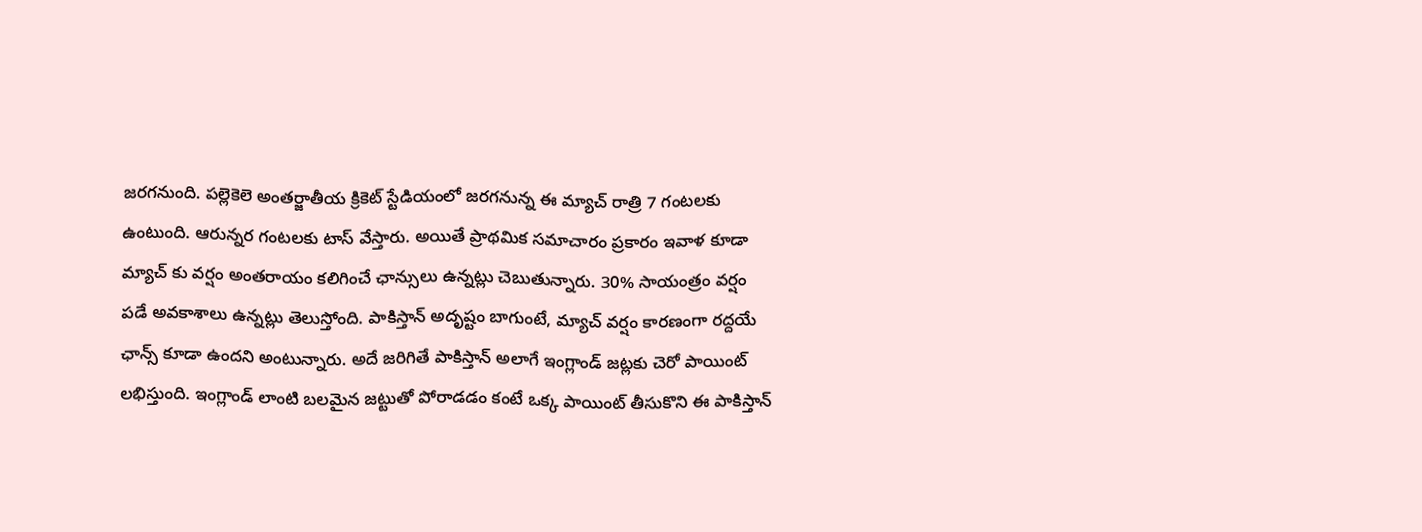జరగనుంది. పల్లెకెలె అంతర్జాతీయ క్రికెట్ స్టేడియంలో జరగనున్న ఈ మ్యాచ్ రాత్రి 7 గంటలకు ఉంటుంది. ఆరున్నర గంటలకు టాస్ వేస్తారు. అయితే ప్రాథమిక సమాచారం ప్రకారం ఇవాళ కూడా మ్యాచ్ కు వర్షం అంతరాయం కలిగించే ఛాన్సులు ఉన్నట్లు చెబుతున్నారు. 30% సాయంత్రం వర్షం పడే అవకాశాలు ఉన్నట్లు తెలుస్తోంది. పాకిస్తాన్ అదృష్టం బాగుంటే, మ్యాచ్ వర్షం కారణంగా రద్దయే ఛాన్స్ కూడా ఉందని అంటున్నారు. అదే జరిగితే పాకిస్తాన్ అలాగే ఇంగ్లాండ్ జట్లకు చెరో పాయింట్ లభిస్తుంది. ఇంగ్లాండ్ లాంటి బలమైన జట్టుతో పోరాడడం కంటే ఒక్క పాయింట్ తీసుకొని ఈ పాకిస్తాన్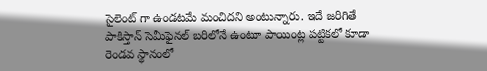సైలెంట్ గా ఉండటమే మంచిదని అంటున్నారు. ఇదే జరిగితే పాకిస్తాన్ సెమీఫైనల్ బరిలోనే ఉంటూ పాయింట్ల పట్టికలో కూడా రెండవ స్థానంలో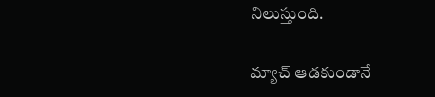నిలుస్తుంది.

మ్యాచ్ ఆడకుండానే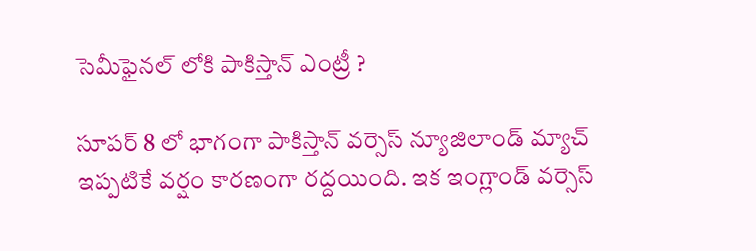సెమీఫైనల్ లోకి పాకిస్తాన్ ఎంట్రీ ?

సూపర్ 8 లో భాగంగా పాకిస్తాన్ వర్సెస్ న్యూజిలాండ్ మ్యాచ్ ఇప్పటికే వర్షం కారణంగా రద్దయింది. ఇక ఇంగ్లాండ్ వర్సెస్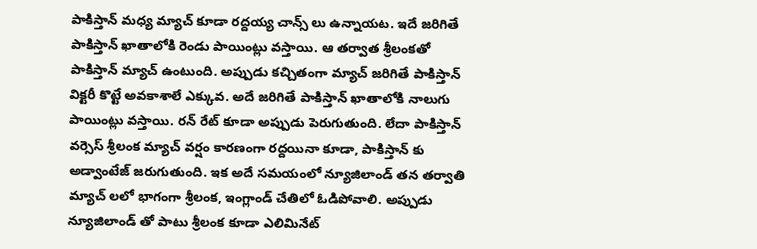పాకిస్తాన్ మధ్య మ్యాచ్ కూడా రద్దయ్య చాన్స్ లు ఉన్నాయట. ఇదే జరిగితే పాకిస్తాన్ ఖాతాలోకి రెండు పాయింట్లు వస్తాయి. ఆ తర్వాత శ్రీలంకతో పాకిస్తాన్ మ్యాచ్ ఉంటుంది. అప్పుడు కచ్చితంగా మ్యాచ్ జరిగితే పాకిస్తాన్ విక్టరీ కొట్టే అవకాశాలే ఎక్కువ. అదే జరిగితే పాకిస్తాన్ ఖాతాలోకి నాలుగు పాయింట్లు వస్తాయి. రన్ రేట్ కూడా అప్పుడు పెరుగుతుంది. లేదా పాకిస్తాన్ వర్సెస్ శ్రీలంక మ్యాచ్ వర్షం కారణంగా రద్దయినా కూడా, పాకిస్తాన్ కు అడ్వాంటేజ్ జరుగుతుంది. ఇక అదే సమయంలో న్యూజిలాండ్ తన తర్వాతి మ్యాచ్ ల‌లో భాగంగా శ్రీలంక, ఇంగ్లాండ్ చేతిలో ఓడిపోవాలి. అప్పుడు న్యూజిలాండ్ తో పాటు శ్రీలంక కూడా ఎలిమినేట్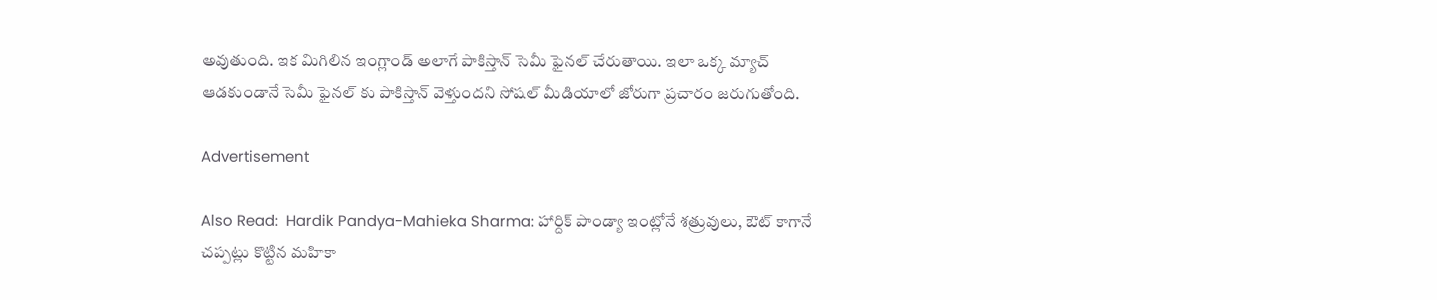అవుతుంది. ఇక మిగిలిన ఇంగ్లాండ్ అలాగే పాకిస్తాన్ సెమీ ఫైనల్ చేరుతాయి. ఇలా ఒక్క మ్యాచ్ ఆడకుండానే సెమీ ఫైనల్ కు పాకిస్తాన్ వెళ్తుందని సోషల్ మీడియాలో జోరుగా ప్రచారం జరుగుతోంది.

Advertisement

Also Read:  Hardik Pandya-Mahieka Sharma: హార్దిక్ పాండ్యా ఇంట్లోనే శ‌త్రువులు, ఔట్ కాగానే చప్పట్లు కొట్టిన మహికా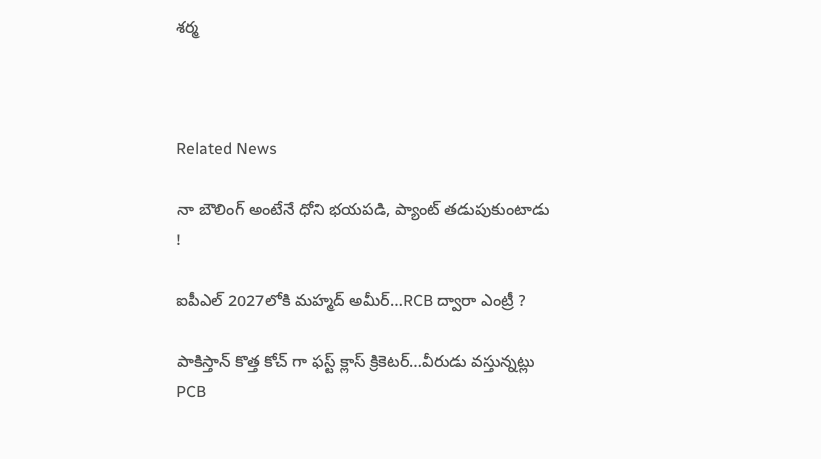శర్మ



Related News

నా బౌలింగ్ అంటేనే ధోని భ‌య‌ప‌డి, ప్యాంట్ త‌డుపుకుంటాడు !

ఐపీఎల్ 2027లోకి మహ్మద్ అమీర్…RCB ద్వారా ఎంట్రీ ?

పాకిస్తాన్ కొత్త‌ కోచ్ గా ఫ‌స్ట్ క్లాస్ క్రికెట‌ర్‌…వీరుడు వ‌స్తున్న‌ట్లు PCB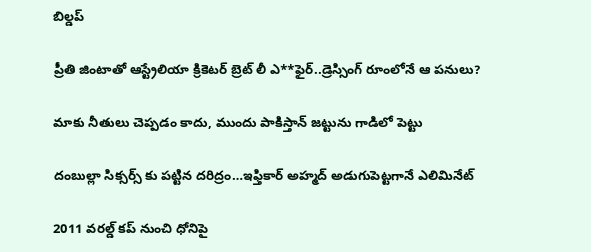బిల్డ‌ప్

ప్రీతి జింటాతో ఆస్ట్రేలియా క్రికెట‌ర్‌ బ్రెట్ లీ ఎ**ఫైర్‌..డ్రెస్సింగ్ రూంలోనే ఆ ప‌నులు?

మాకు నీతులు చెప్ప‌డం కాదు, ముందు పాకిస్తాన్ జ‌ట్టును గాడిలో పెట్టు

దంబుల్లా సిక్సర్స్ కు ప‌ట్టిన ద‌రిద్రం…ఇఫ్తికార్ అహ్మద్ అడుగుపెట్ట‌గానే ఎలిమినేట్

2011 వ‌ర‌ల్డ్ క‌ప్ నుంచి ధోనిపై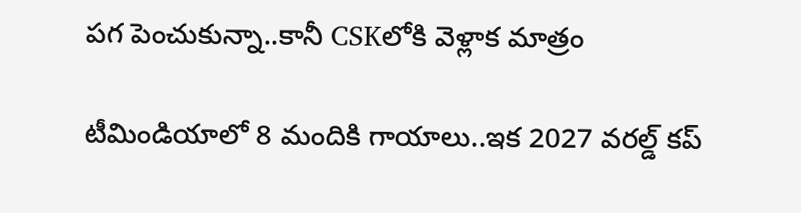ప‌గ పెంచుకున్నా..కానీ CSKలోకి వెళ్లాక మాత్రం

టీమిండియాలో 8 మందికి గాయాలు..ఇక 2027 వ‌ర‌ల్డ్ క‌ప్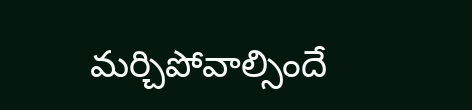మ‌ర్చిపోవాల్సిందే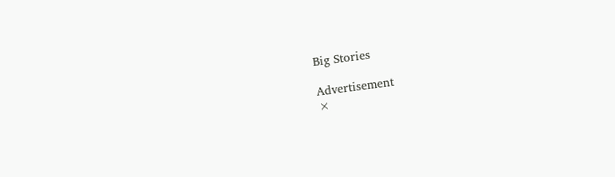Big Stories

Advertisement
×